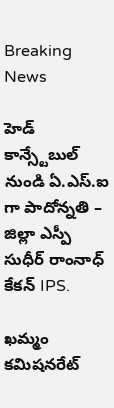Breaking News

హెడ్ కాన్స్టేబుల్ నుండి ఏ.ఎస్.ఐ గా పాదోన్నతి – జిల్లా ఎస్పీ సుధీర్ రాంనాధ్ కేకన్ IPS.

ఖమ్మం కమిషనరేట్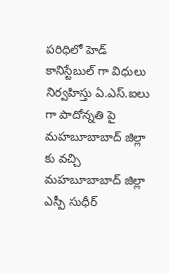పరిధిలో హెడ్ కానిస్టేబుల్ గా విధులు నిర్వహిస్తు ఏ.ఎస్.ఐలు గా పాదోన్నతి పై మహబూబాబాద్ జిల్లా కు వచ్చి మహబూబాబాద్ జిల్లా ఎస్పీ సుధీర్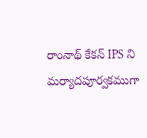రాంనాథ్ కేకన్ IPS ని మర్యాదపూర్వకముగా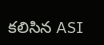కలిసిన ASI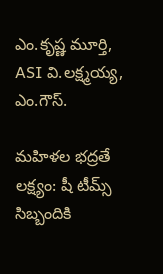ఎం.కృష్ణ మూర్తి, ASI వి.లక్ష్మయ్య, ఎం.గౌస్.

మహిళల భద్రతే లక్ష్యం: షీ టీమ్స్ సిబ్బందికి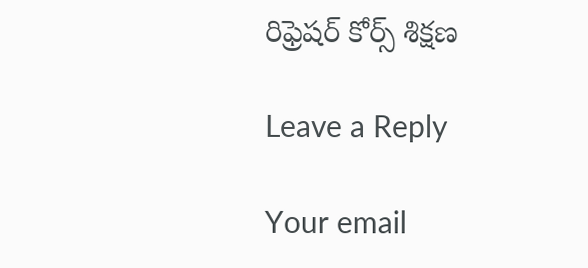రిఫ్రెషర్ కోర్స్ శిక్షణ

Leave a Reply

Your email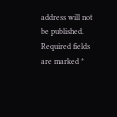address will not be published. Required fields are marked *